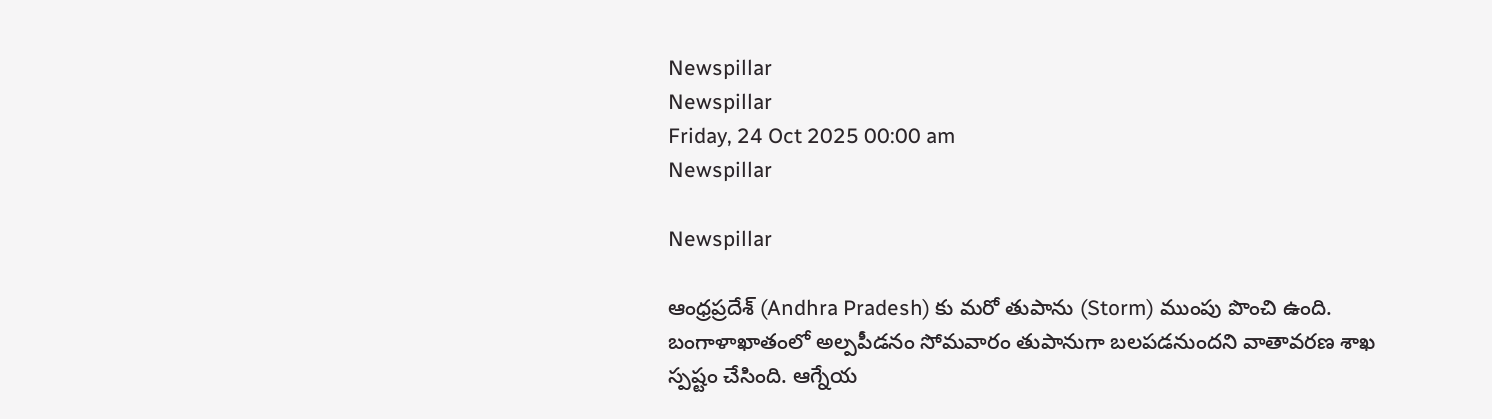Newspillar
Newspillar
Friday, 24 Oct 2025 00:00 am
Newspillar

Newspillar

ఆంధ్రప్రదేశ్ (Andhra Pradesh) కు మరో తుపాను (Storm) ముంపు పొంచి ఉంది. బంగాళాఖాతంలో అల్పపీడనం సోమవారం తుపానుగా బలపడనుందని వాతావరణ శాఖ స్పష్టం చేసింది. ఆగ్నేయ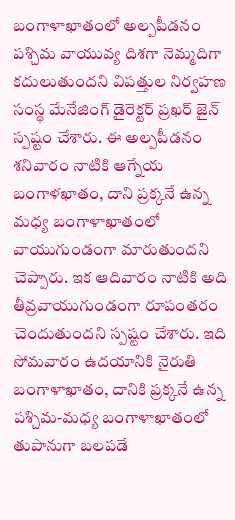బంగాళాఖాతంలో అల్పపీడనం పశ్చిమ వాయువ్య దిశగా నెమ్మదిగా కదులుతుందని విపత్తుల నిర్వహణ సంస్థ మేనేజింగ్ డైరెక్టర్ ప్రఖర్ జైన్ స్పష్టం చేశారు. ఈ అల్పపీడనం శనివారం నాటికి ఆగ్నేయ బంగాళఖాతం, దాని ప్రక్కనే ఉన్న మధ్య బంగాళాఖాతంలో వాయుగుండంగా మారుతుందని చెప్పారు. ఇక ఆదివారం నాటికి అది తీవ్రవాయుగుండంగా రూపంతరం చెందుతుందని స్పష్టం చేశారు. ఇది సోమవారం ఉదయానికి నైరుతి బంగాళాఖాతం, దానికి ప్రక్కనే ఉన్న పశ్చిమ-మధ్య బంగాళాఖాతంలో తుపానుగా బలపడే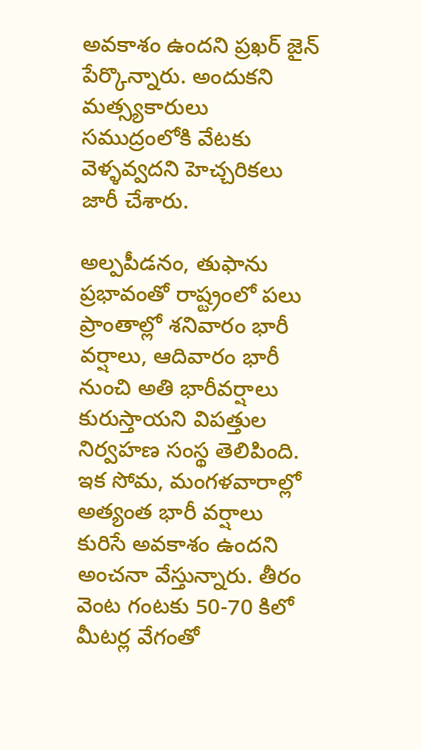అవకాశం ఉందని ప్రఖర్ జైన్ పేర్కొన్నారు. అందుకని మత్స్యకారులు సముద్రంలోకి వేటకు వెళ్ళవ్వదని హెచ్చరికలు జారీ చేశారు.

అల్పపీడనం, తుఫాను ప్రభావంతో రాష్ట్రంలో పలు ప్రాంతాల్లో శనివారం భారీ వర్షాలు, ఆదివారం భారీ నుంచి అతి భారీవర్షాలు కురుస్తాయని విపత్తుల నిర్వహణ సంస్థ తెలిపింది. ఇక సోమ, మంగళవారాల్లో అత్యంత భారీ వర్షాలు కురిసే అవకాశం ఉందని అంచనా వేస్తున్నారు. తీరం వెంట గంటకు 50-70 కిలో మీటర్ల వేగంతో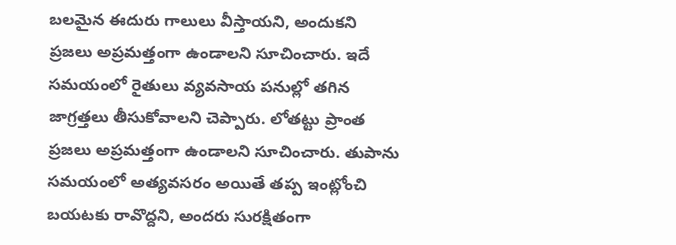బలమైన ఈదురు గాలులు వీస్తాయని, అందుకని ప్రజలు అప్రమత్తంగా ఉండాలని సూచించారు. ఇదే సమయంలో రైతులు వ్యవసాయ పనుల్లో తగిన జాగ్రత్తలు తీసుకోవాలని చెప్పారు. లోతట్టు ప్రాంత ప్రజలు అప్రమత్తంగా ఉండాలని సూచించారు. తుపాను సమయంలో అత్యవసరం అయితే తప్ప ఇంట్లోంచి బయటకు రావొద్దని, అందరు సురక్షితంగా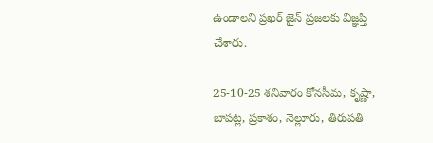ఉండాలని ప్రఖర్ జైన్ ప్రజలకు విజ్ఞప్తి చేశారు.

25-10-25 శనివారం కోనసీమ, కృష్ణా, బాపట్ల, ప్రకాశం, నెల్లూరు, తిరుపతి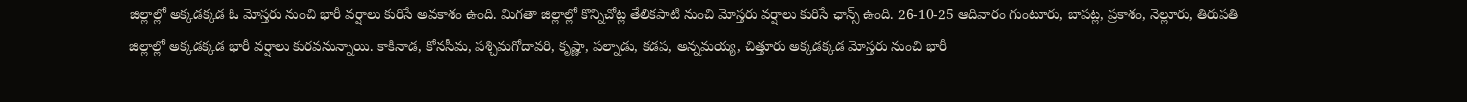జిల్లాల్లో అక్కడక్కడ ఓ మోస్తరు నుంచి భారీ వర్షాలు కురిసే అవకాశం ఉంది. మిగతా జిల్లాల్లో కొన్నిచోట్ల తేలికపాటి నుంచి మోస్తరు వర్షాలు కురిసే ఛాన్స్ ఉంది. 26-10-25 ఆదివారం గుంటూరు, బాపట్ల, ప్రకాశం, నెల్లూరు, తిరుపతి జిల్లాల్లో అక్కడక్కడ భారీ వర్షాలు కురవనున్నాయి. కాకినాడ, కోనసీమ, పశ్చిమగోదావరి, కృష్ణా, పల్నాడు, కడప, అన్నమయ్య, చిత్తూరు అక్కడక్కడ మోస్తరు నుంచి భారీ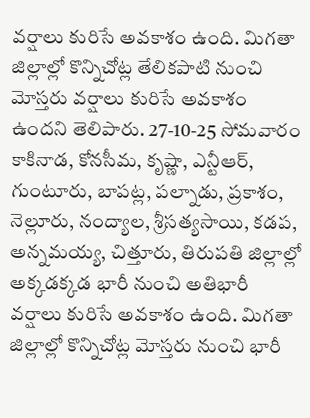వర్షాలు కురిసే అవకాశం ఉంది. మిగతా జిల్లాల్లో కొన్నిచోట్ల తేలికపాటి నుంచి మోస్తరు వర్షాలు కురిసే అవకాశం ఉందని తెలిపారు. 27-10-25 సోమవారం కాకినాడ, కోనసీమ, కృష్ణా, ఎన్టీఆర్, గుంటూరు, బాపట్ల, పల్నాడు, ప్రకాశం, నెల్లూరు, నంద్యాల, శ్రీసత్యసాయి, కడప, అన్నమయ్య, చిత్తూరు, తిరుపతి జిల్లాల్లో అక్కడక్కడ భారీ నుంచి అతిభారీ వర్షాలు కురిసే అవకాశం ఉంది. మిగతా జిల్లాల్లో కొన్నిచోట్ల మోస్తరు నుంచి భారీ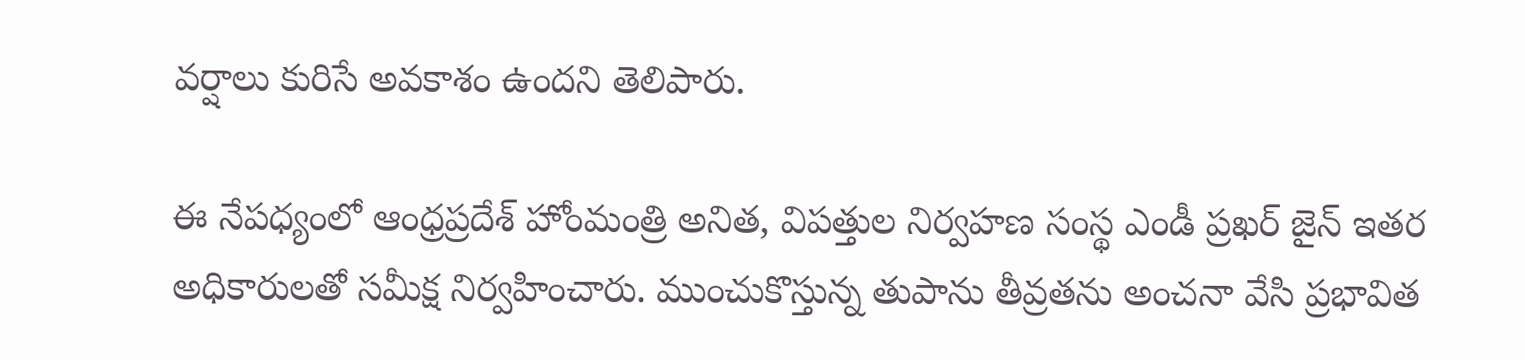వర్షాలు కురిసే అవకాశం ఉందని తెలిపారు.

ఈ నేపధ్యంలో ఆంధ్రప్రదేశ్ హోంమంత్రి అనిత, విపత్తుల నిర్వహణ సంస్థ ఎండీ ప్రఖర్ జైన్ ఇతర అధికారులతో సమీక్ష నిర్వహించారు. ముంచుకొస్తున్న తుపాను తీవ్రతను అంచనా వేసి ప్రభావిత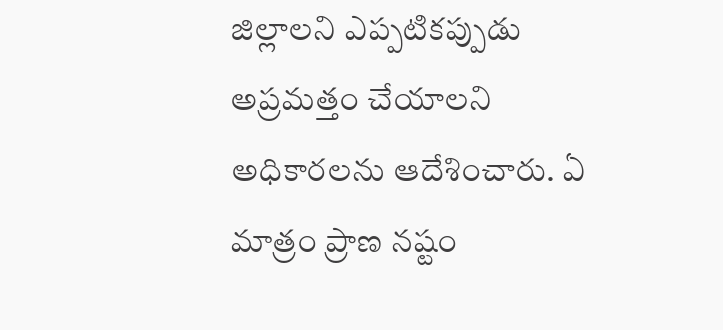జిల్లాలని ఎప్పటికప్పుడు అప్రమత్తం చేయాలని అధికారలను ఆదేశించారు. ఏ మాత్రం ప్రాణ నష్టం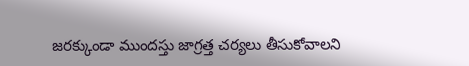జరక్కుండా ముందస్తు జాగ్రత్త చర్యలు తీసుకోవాలని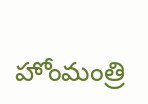హోంమంత్రి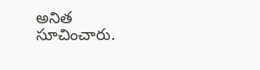అనిత సూచించారు.